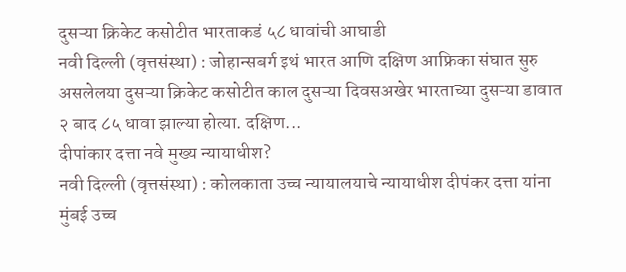दुसऱ्या क्रिकेट कसोटीत भारताकडं ५८ धावांची आघाडी
नवी दिल्ली (वृत्तसंस्था) : जोहान्सबर्ग इथं भारत आणि दक्षिण आफ्रिका संघात सुरु असलेलया दुसऱ्या क्रिकेट कसोटीत काल दुसऱ्या दिवसअखेर भारताच्या दुसऱ्या डावात २ बाद ८५ धावा झाल्या होत्या. दक्षिण...
दीपांकार दत्ता नवे मुख्य न्यायाधीश?
नवी दिल्ली (वृत्तसंस्था) : कोलकाता उच्च न्यायालयाचे न्यायाधीश दीपंकर दत्ता यांना मुंबई उच्च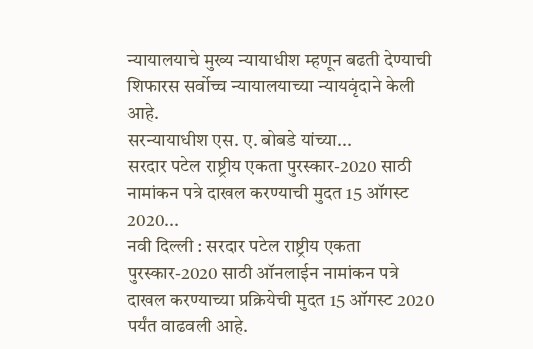न्यायालयाचे मुख्य न्यायाधीश म्हणून बढती देण्याची शिफारस सर्वोच्च न्यायालयाच्या न्यायवृंदाने केली आहे.
सरन्यायाधीश एस. ए. बोबडे यांच्या...
सरदार पटेल राष्ट्रीय एकता पुरस्कार-2020 साठी नामांकन पत्रे दाखल करण्याची मुदत 15 ऑगस्ट 2020...
नवी दिल्ली : सरदार पटेल राष्ट्रीय एकता पुरस्कार-2020 साठी ऑनलाईन नामांकन पत्रे दाखल करण्याच्या प्रक्रियेची मुदत 15 ऑगस्ट 2020 पर्यंत वाढवली आहे.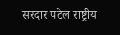सरदार पटेल राष्ट्रीय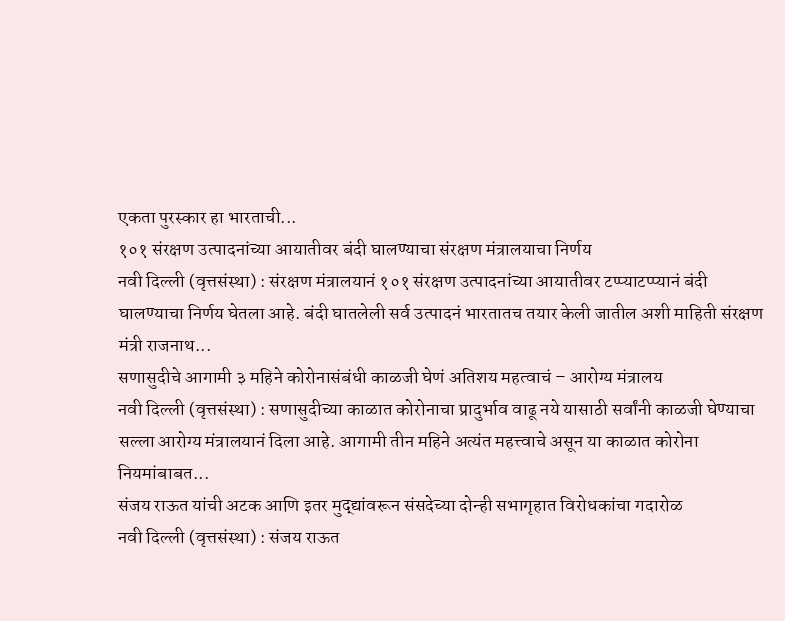एकता पुरस्कार हा भारताची...
१०१ संरक्षण उत्पादनांच्या आयातीवर बंदी घालण्याचा संरक्षण मंत्रालयाचा निर्णय
नवी दिल्ली (वृत्तसंस्था) : संरक्षण मंत्रालयानं १०१ संरक्षण उत्पादनांच्या आयातीवर टप्प्याटप्प्यानं बंदी घालण्याचा निर्णय घेतला आहे. बंदी घातलेली सर्व उत्पादनं भारतातच तयार केली जातील अशी माहिती संरक्षण मंत्री राजनाथ...
सणासुदीचे आगामी ३ महिने कोरोनासंबंधी काळजी घेणं अतिशय महत्वाचं – आरोग्य मंत्रालय
नवी दिल्ली (वृत्तसंस्था) : सणासुदीच्या काळात कोरोनाचा प्रादुर्भाव वाढू नये यासाठी सर्वांनी काळजी घेण्याचा सल्ला आरोग्य मंत्रालयानं दिला आहे. आगामी तीन महिने अत्यंत महत्त्वाचे असून या काळात कोरोना नियमांबाबत...
संजय राऊत यांची अटक आणि इतर मुद्द्यांवरून संसदेच्या दोन्ही सभागृहात विरोधकांचा गदारोळ
नवी दिल्ली (वृत्तसंस्था) : संजय राऊत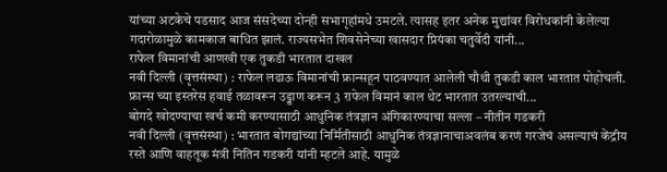यांच्या अटकेचे पडसाद आज संसदेच्या दोन्ही सभागृहांमधे उमटले. त्यासह इतर अनेक मुद्यांवर विरोधकांनी केलेल्या गदारोळामुळे कामकाज बाधित झालं. राज्यसभेत शिवसेनेच्या खासदार प्रियंका चतुर्वेदी यांनी...
राफेल विमानांची आणखी एक तुकडी भारतात दाखल
नवी दिल्ली (वृत्तसंस्था) : राफेल लढाऊ विमानांची फ्रान्सहून पाठवण्यात आलेली चौथी तुकडी काल भारतात पोहोचली. फ्रान्स च्या इस्तरेस हवाई तळावरून उड्डाण करून 3 राफेल विमानं काल थेट भारतात उतरल्याची...
बोगदे खोदण्याचा खर्च कमी करण्यासाठी आधुनिक तंत्रज्ञान अंगिकारण्याचा सल्ला – नीतीन गडकरी
नवी दिल्ली (वृत्तसंस्था) : भारतात बोगद्यांच्या निर्मितीसाठी आधुनिक तंत्रज्ञानाचाअवलंब करणं गरजेचं असल्याचं केंद्रीय रस्ते आणि वाहतूक मंत्री नितिन गडकरी यांनी म्हटले आहे. यामुळे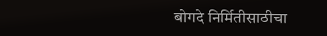बोगदे निर्मितीसाठीचा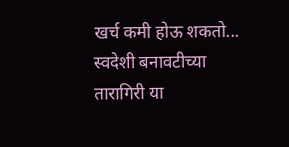खर्च कमी होऊ शकतो...
स्वदेशी बनावटीच्या तारागिरी या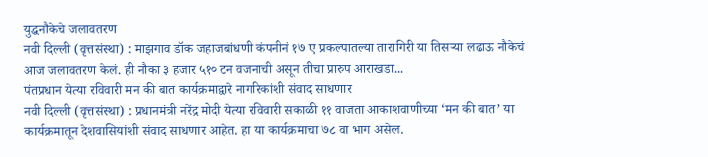युद्धनौकेचे जलावतरण
नवी दिल्ली (वृत्तसंस्था) : माझगाव डॉक जहाजबांधणी कंपनीनं १७ ए प्रकल्पातल्या तारागिरी या तिसऱ्या लढाऊ नौकेचं आज जलावतरण केलं. ही नौका ३ हजार ५१० टन वजनाची असून तीचा प्रारुप आराखडा...
पंतप्रधान येत्या रविवारी मन की बात कार्यक्रमाद्वारे नागरिकांशी संवाद साधणार
नवी दिल्ली (वृत्तसंस्था) : प्रधानमंत्री नरेंद्र मोदी येत्या रविवारी सकाळी ११ वाजता आकाशवाणीच्या ‘मन की बात’ या कार्यक्रमातून देशवासियांशी संवाद साधणार आहेत. हा या कार्यक्रमाचा ७८ वा भाग असेल.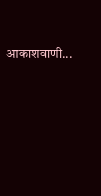आकाशवाणी...